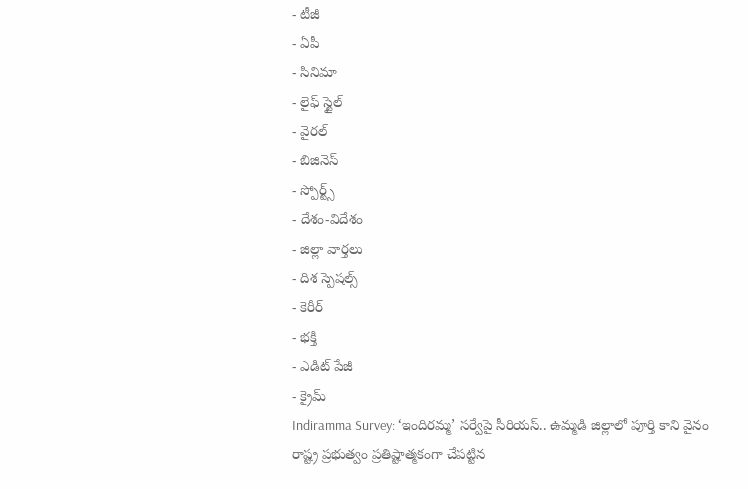- టీజీ
- ఏపీ
- సినిమా
- లైఫ్ స్టైల్
- వైరల్
- బిజినెస్
- స్పోర్ట్స్
- దేశం-విదేశం
- జిల్లా వార్తలు
- దిశ స్పెషల్స్
- కెరీర్
- భక్తి
- ఎడిట్ పేజీ
- క్రైమ్
Indiramma Survey: ‘ఇందిరమ్మ’ సర్వేపై సీరియస్.. ఉమ్మడి జిల్లాలో పూర్తి కాని వైనం
రాష్ట్ర ప్రభుత్వం ప్రతిష్టాత్మకంగా చేపట్టిన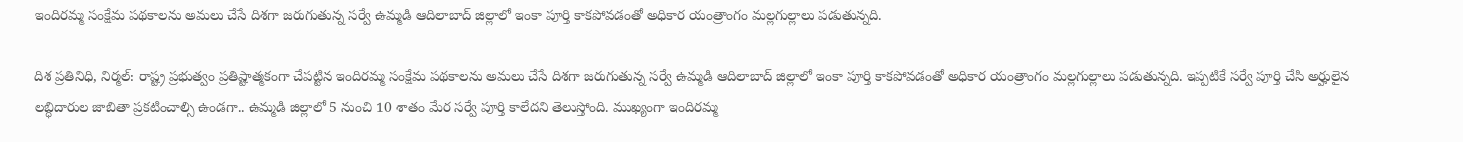ఇందిరమ్మ సంక్షేమ పథకాలను అమలు చేసే దిశగా జరుగుతున్న సర్వే ఉమ్మడి ఆదిలాబాద్ జిల్లాలో ఇంకా పూర్తి కాకపోవడంతో అధికార యంత్రాంగం మల్లగుల్లాలు పడుతున్నది.

దిశ ప్రతినిధి, నిర్మల్: రాష్ట్ర ప్రభుత్వం ప్రతిష్టాత్మకంగా చేపట్టిన ఇందిరమ్మ సంక్షేమ పథకాలను అమలు చేసే దిశగా జరుగుతున్న సర్వే ఉమ్మడి ఆదిలాబాద్ జిల్లాలో ఇంకా పూర్తి కాకపోవడంతో అధికార యంత్రాంగం మల్లగుల్లాలు పడుతున్నది. ఇప్పటికే సర్వే పూర్తి చేసి అర్హులైన లబ్ధిదారుల జాబితా ప్రకటించాల్సి ఉండగా.. ఉమ్మడి జిల్లాలో 5 నుంచి 10 శాతం మేర సర్వే పూర్తి కాలేదని తెలుస్తోంది. ముఖ్యంగా ఇందిరమ్మ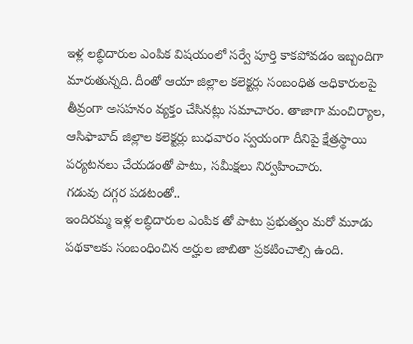ఇళ్ల లబ్ధిదారుల ఎంపిక విషయంలో సర్వే పూర్తి కాకపోవడం ఇబ్బందిగా మారుతున్నది. దీంతో ఆయా జిల్లాల కలెక్టర్లు సంబంధిత అధికారులపై తీవ్రంగా అసహనం వ్యక్తం చేసినట్లు సమాచారం. తాజాగా మంచిర్యాల, ఆసిఫాబాద్ జిల్లాల కలెక్టర్లు బుధవారం స్వయంగా దీనిపై క్షేత్రస్థాయి పర్యటనలు చేయడంతో పాటు, సమీక్షలు నిర్వహించారు.
గడువు దగ్గర పడటంతో..
ఇందిరమ్మ ఇళ్ల లబ్ధిదారుల ఎంపిక తో పాటు ప్రభుత్వం మరో మూడు పథకాలకు సంబంధించిన అర్హుల జాబితా ప్రకటించాల్సి ఉంది.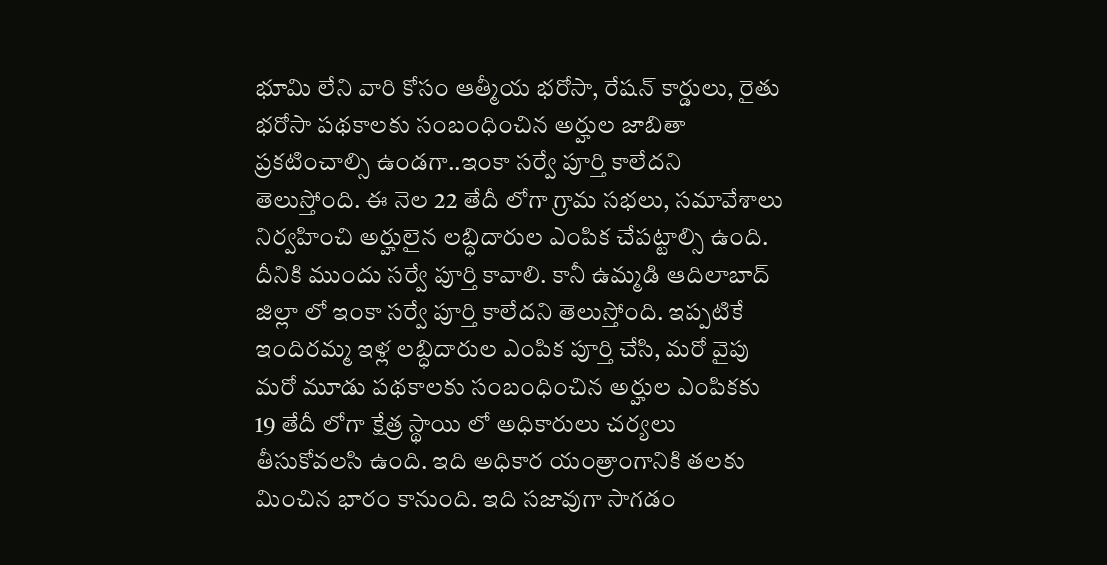భూమి లేని వారి కోసం ఆత్మీయ భరోసా, రేషన్ కార్డులు, రైతు భరోసా పథకాలకు సంబంధించిన అర్హుల జాబితా ప్రకటించాల్సి ఉండగా..ఇంకా సర్వే పూర్తి కాలేదని తెలుస్తోంది. ఈ నెల 22 తేదీ లోగా గ్రామ సభలు, సమావేశాలు నిర్వహించి అర్హులైన లబ్ధిదారుల ఎంపిక చేపట్టాల్సి ఉంది. దీనికి ముందు సర్వే పూర్తి కావాలి. కానీ ఉమ్మడి ఆదిలాబాద్ జిల్లా లో ఇంకా సర్వే పూర్తి కాలేదని తెలుస్తోంది. ఇప్పటికే ఇందిరమ్మ ఇళ్ల లబ్ధిదారుల ఎంపిక పూర్తి చేసి, మరో వైపు మరో మూడు పథకాలకు సంబంధించిన అర్హుల ఎంపికకు 19 తేదీ లోగా క్షేత్ర స్థాయి లో అధికారులు చర్యలు తీసుకోవలసి ఉంది. ఇది అధికార యంత్రాంగానికి తలకు మించిన భారం కానుంది. ఇది సజావుగా సాగడం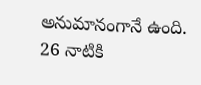అనుమానంగానే ఉంది.
26 నాటికి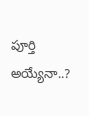పూర్తి అయ్యేనా..?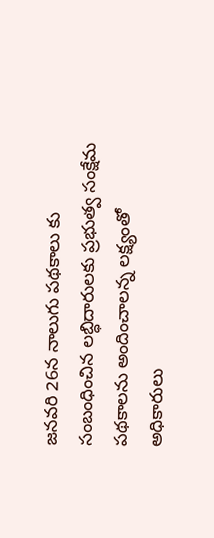జనవరి 26న నాలుగు పథకాలు కు సంబంధించిన లబ్ధిదారులకు ప్రభుత్వ సంక్షేమ పథకాలను అందించాలన్న లక్ష్యంతో అధికారులు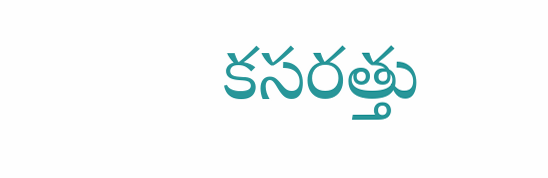కసరత్తు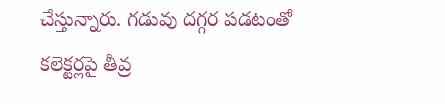చేస్తున్నారు. గడువు దగ్గర పడటంతో కలెక్టర్లపై తీవ్ర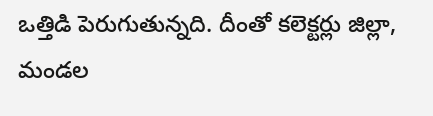ఒత్తిడి పెరుగుతున్నది. దీంతో కలెక్టర్లు జిల్లా, మండల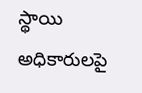స్థాయి అధికారులపై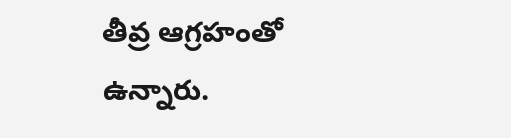తీవ్ర ఆగ్రహంతో ఉన్నారు.